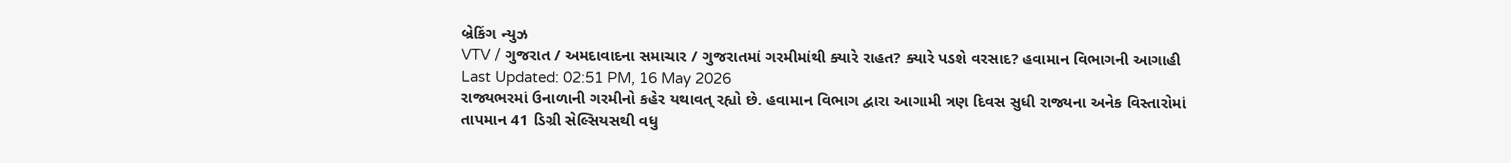બ્રેકિંગ ન્યુઝ
VTV / ગુજરાત / અમદાવાદના સમાચાર / ગુજરાતમાં ગરમીમાંથી ક્યારે રાહત? ક્યારે પડશે વરસાદ? હવામાન વિભાગની આગાહી
Last Updated: 02:51 PM, 16 May 2026
રાજ્યભરમાં ઉનાળાની ગરમીનો કહેર યથાવત્ રહ્યો છે. હવામાન વિભાગ દ્વારા આગામી ત્રણ દિવસ સુધી રાજ્યના અનેક વિસ્તારોમાં તાપમાન 41 ડિગ્રી સેલ્સિયસથી વધુ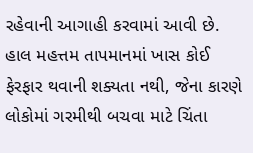રહેવાની આગાહી કરવામાં આવી છે. હાલ મહત્તમ તાપમાનમાં ખાસ કોઈ ફેરફાર થવાની શક્યતા નથી, જેના કારણે લોકોમાં ગરમીથી બચવા માટે ચિંતા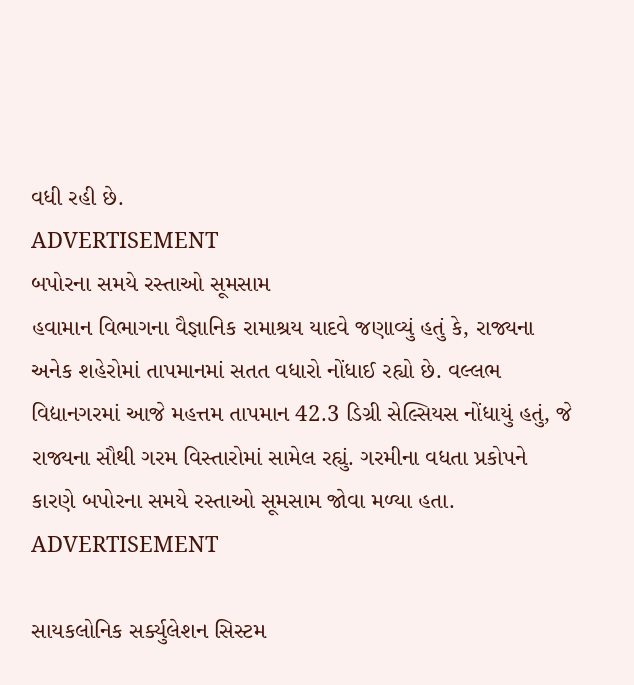વધી રહી છે.
ADVERTISEMENT
બપોરના સમયે રસ્તાઓ સૂમસામ
હવામાન વિભાગના વૈજ્ઞાનિક રામાશ્રય યાદવે જણાવ્યું હતું કે, રાજ્યના અનેક શહેરોમાં તાપમાનમાં સતત વધારો નોંધાઈ રહ્યો છે. વલ્લભ વિદ્યાનગરમાં આજે મહત્તમ તાપમાન 42.3 ડિગ્રી સેલ્સિયસ નોંધાયું હતું, જે રાજ્યના સૌથી ગરમ વિસ્તારોમાં સામેલ રહ્યું. ગરમીના વધતા પ્રકોપને કારણે બપોરના સમયે રસ્તાઓ સૂમસામ જોવા મળ્યા હતા.
ADVERTISEMENT

સાયકલોનિક સર્ક્યુલેશન સિસ્ટમ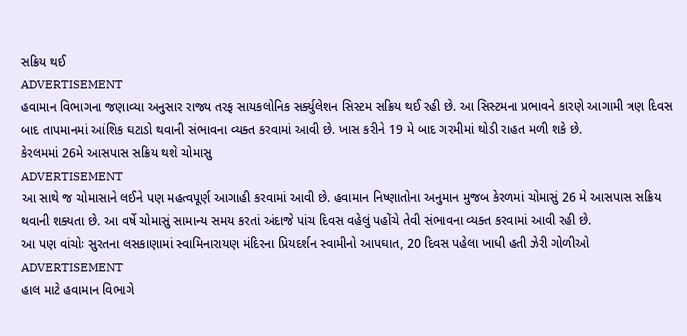સક્રિય થઈ
ADVERTISEMENT
હવામાન વિભાગના જણાવ્યા અનુસાર રાજ્ય તરફ સાયકલોનિક સર્ક્યુલેશન સિસ્ટમ સક્રિય થઈ રહી છે. આ સિસ્ટમના પ્રભાવને કારણે આગામી ત્રણ દિવસ બાદ તાપમાનમાં આંશિક ઘટાડો થવાની સંભાવના વ્યક્ત કરવામાં આવી છે. ખાસ કરીને 19 મે બાદ ગરમીમાં થોડી રાહત મળી શકે છે.
કેરલમમાં 26મે આસપાસ સક્રિય થશે ચોમાસુ
ADVERTISEMENT
આ સાથે જ ચોમાસાને લઈને પણ મહત્વપૂર્ણ આગાહી કરવામાં આવી છે. હવામાન નિષ્ણાતોના અનુમાન મુજબ કેરળમાં ચોમાસું 26 મે આસપાસ સક્રિય થવાની શક્યતા છે. આ વર્ષે ચોમાસું સામાન્ય સમય કરતાં અંદાજે પાંચ દિવસ વહેલું પહોંચે તેવી સંભાવના વ્યક્ત કરવામાં આવી રહી છે.
આ પણ વાંચોઃ સુરતના લસકાણામાં સ્વામિનારાયણ મંદિરના પ્રિયદર્શન સ્વામીનો આપઘાત, 20 દિવસ પહેલા ખાધી હતી ઝેરી ગોળીઓ
ADVERTISEMENT
હાલ માટે હવામાન વિભાગે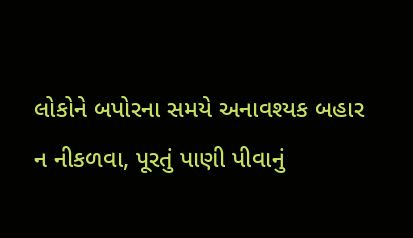લોકોને બપોરના સમયે અનાવશ્યક બહાર ન નીકળવા, પૂરતું પાણી પીવાનું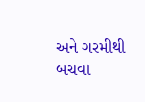અને ગરમીથી બચવા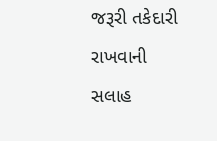જરૂરી તકેદારી રાખવાની સલાહ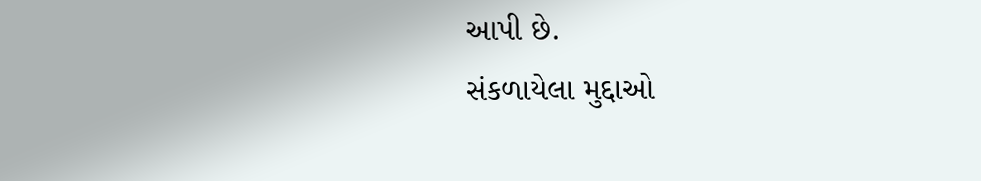આપી છે.
સંકળાયેલા મુદ્દાઓ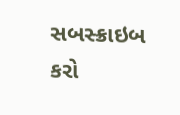સબસ્ક્રાઇબ કરો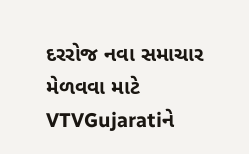દરરોજ નવા સમાચાર મેળવવા માટે VTVGujaratiને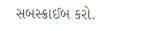સબસ્ક્રાઈબ કરો.